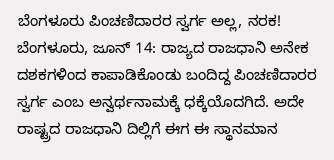ಬೆಂಗಳೂರು ಪಿಂಚಣಿದಾರರ ಸ್ವರ್ಗ ಅಲ್ಲ, ನರಕ!
ಬೆಂಗಳೂರು, ಜೂನ್ 14: ರಾಜ್ಯದ ರಾಜಧಾನಿ ಅನೇಕ ದಶಕಗಳಿಂದ ಕಾಪಾಡಿಕೊಂಡು ಬಂದಿದ್ದ ಪಿಂಚಣಿದಾರರ ಸ್ವರ್ಗ ಎಂಬ ಅನ್ವರ್ಥನಾಮಕ್ಕೆ ಧಕ್ಕೆಯೊದಗಿದೆ. ಅದೇ ರಾಷ್ಟ್ರದ ರಾಜಧಾನಿ ದಿಲ್ಲಿಗೆ ಈಗ ಈ ಸ್ಥಾನಮಾನ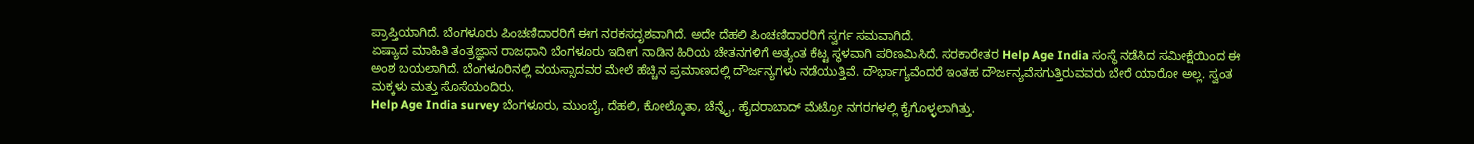ಪ್ರಾಪ್ತಿಯಾಗಿದೆ. ಬೆಂಗಳೂರು ಪಿಂಚಣಿದಾರರಿಗೆ ಈಗ ನರಕಸದೃಶವಾಗಿದೆ. ಅದೇ ದೆಹಲಿ ಪಿಂಚಣಿದಾರರಿಗೆ ಸ್ವರ್ಗ ಸಮವಾಗಿದೆ.
ಏಷ್ಯಾದ ಮಾಹಿತಿ ತಂತ್ರಜ್ಞಾನ ರಾಜಧಾನಿ ಬೆಂಗಳೂರು ಇದೀಗ ನಾಡಿನ ಹಿರಿಯ ಚೇತನಗಳಿಗೆ ಅತ್ಯಂತ ಕೆಟ್ಟ ಸ್ಥಳವಾಗಿ ಪರಿಣಮಿಸಿದೆ. ಸರಕಾರೇತರ Help Age India ಸಂಸ್ಥೆ ನಡೆಸಿದ ಸಮೀಕ್ಷೆಯಿಂದ ಈ ಅಂಶ ಬಯಲಾಗಿದೆ. ಬೆಂಗಳೂರಿನಲ್ಲಿ ವಯಸ್ಸಾದವರ ಮೇಲೆ ಹೆಚ್ಚಿನ ಪ್ರಮಾಣದಲ್ಲಿ ದೌರ್ಜನ್ಯಗಳು ನಡೆಯುತ್ತಿವೆ. ದೌರ್ಭಾಗ್ಯವೆಂದರೆ ಇಂತಹ ದೌರ್ಜನ್ಯವೆಸಗುತ್ತಿರುವವರು ಬೇರೆ ಯಾರೋ ಅಲ್ಲ. ಸ್ವಂತ ಮಕ್ಕಳು ಮತ್ತು ಸೊಸೆಯಂದಿರು.
Help Age India survey ಬೆಂಗಳೂರು, ಮುಂಬೈ, ದೆಹಲಿ, ಕೋಲ್ಕೊತಾ, ಚೆನ್ನೈ, ಹೈದರಾಬಾದ್ ಮೆಟ್ರೋ ನಗರಗಳಲ್ಲಿ ಕೈಗೊಳ್ಳಲಾಗಿತ್ತು.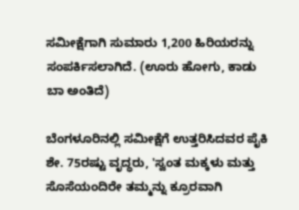ಸಮೀಕ್ಷೆಗಾಗಿ ಸುಮಾರು 1,200 ಹಿರಿಯರನ್ನು ಸಂಪರ್ಕಿಸಲಾಗಿದೆ. (ಊರು ಹೋಗು, ಕಾಡು ಬಾ ಅಂತಿದೆ)

ಬೆಂಗಳೂರಿನಲ್ಲಿ ಸಮೀಕ್ಷೆಗೆ ಉತ್ತರಿಸಿದವರ ಪೈಕಿ ಶೇ. 75ರಷ್ಟು ವೃದ್ಧರು, 'ಸ್ವಂತ ಮಕ್ಕಳು ಮತ್ತು ಸೊಸೆಯಂದಿರೇ ತಮ್ಮನ್ನು ಕ್ರೂರವಾಗಿ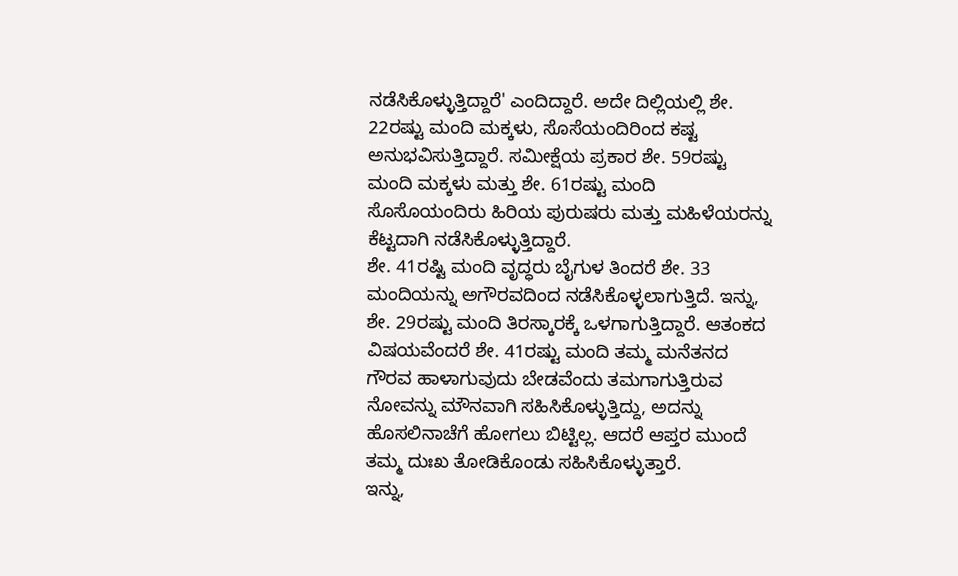ನಡೆಸಿಕೊಳ್ಳುತ್ತಿದ್ದಾರೆ' ಎಂದಿದ್ದಾರೆ. ಅದೇ ದಿಲ್ಲಿಯಲ್ಲಿ ಶೇ. 22ರಷ್ಟು ಮಂದಿ ಮಕ್ಕಳು, ಸೊಸೆಯಂದಿರಿಂದ ಕಷ್ಟ ಅನುಭವಿಸುತ್ತಿದ್ದಾರೆ. ಸಮೀಕ್ಷೆಯ ಪ್ರಕಾರ ಶೇ. 59ರಷ್ಟು ಮಂದಿ ಮಕ್ಕಳು ಮತ್ತು ಶೇ. 61ರಷ್ಟು ಮಂದಿ ಸೊಸೊಯಂದಿರು ಹಿರಿಯ ಪುರುಷರು ಮತ್ತು ಮಹಿಳೆಯರನ್ನು ಕೆಟ್ಟದಾಗಿ ನಡೆಸಿಕೊಳ್ಳುತ್ತಿದ್ದಾರೆ.
ಶೇ. 41ರಷ್ಟಿ ಮಂದಿ ವೃದ್ಧರು ಬೈಗುಳ ತಿಂದರೆ ಶೇ. 33 ಮಂದಿಯನ್ನು ಅಗೌರವದಿಂದ ನಡೆಸಿಕೊಳ್ಳಲಾಗುತ್ತಿದೆ. ಇನ್ನು, ಶೇ. 29ರಷ್ಟು ಮಂದಿ ತಿರಸ್ಕಾರಕ್ಕೆ ಒಳಗಾಗುತ್ತಿದ್ದಾರೆ. ಆತಂಕದ ವಿಷಯವೆಂದರೆ ಶೇ. 41ರಷ್ಟು ಮಂದಿ ತಮ್ಮ ಮನೆತನದ ಗೌರವ ಹಾಳಾಗುವುದು ಬೇಡವೆಂದು ತಮಗಾಗುತ್ತಿರುವ ನೋವನ್ನು ಮೌನವಾಗಿ ಸಹಿಸಿಕೊಳ್ಳುತ್ತಿದ್ದು, ಅದನ್ನು ಹೊಸಲಿನಾಚೆಗೆ ಹೋಗಲು ಬಿಟ್ಟಿಲ್ಲ. ಆದರೆ ಆಪ್ತರ ಮುಂದೆ ತಮ್ಮ ದುಃಖ ತೋಡಿಕೊಂಡು ಸಹಿಸಿಕೊಳ್ಳುತ್ತಾರೆ.
ಇನ್ನು,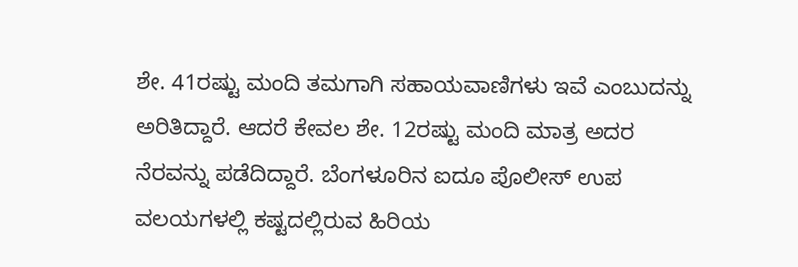ಶೇ. 41ರಷ್ಟು ಮಂದಿ ತಮಗಾಗಿ ಸಹಾಯವಾಣಿಗಳು ಇವೆ ಎಂಬುದನ್ನು ಅರಿತಿದ್ದಾರೆ. ಆದರೆ ಕೇವಲ ಶೇ. 12ರಷ್ಟು ಮಂದಿ ಮಾತ್ರ ಅದರ ನೆರವನ್ನು ಪಡೆದಿದ್ದಾರೆ. ಬೆಂಗಳೂರಿನ ಐದೂ ಪೊಲೀಸ್ ಉಪ ವಲಯಗಳಲ್ಲಿ ಕಷ್ಟದಲ್ಲಿರುವ ಹಿರಿಯ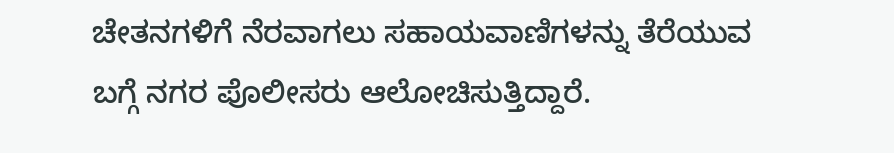ಚೇತನಗಳಿಗೆ ನೆರವಾಗಲು ಸಹಾಯವಾಣಿಗಳನ್ನು ತೆರೆಯುವ ಬಗ್ಗೆ ನಗರ ಪೊಲೀಸರು ಆಲೋಚಿಸುತ್ತಿದ್ದಾರೆ.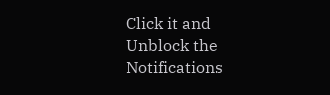Click it and Unblock the Notifications